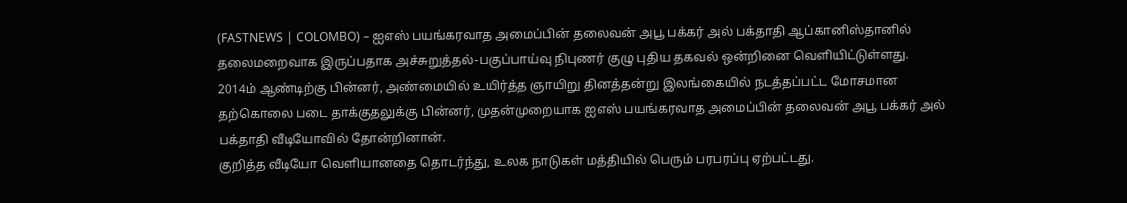(FASTNEWS | COLOMBO) – ஐஎஸ் பயங்கரவாத அமைப்பின் தலைவன் அபூ பக்கர் அல் பக்தாதி ஆப்கானிஸ்தானில் தலைமறைவாக இருப்பதாக அச்சுறுத்தல்-பகுப்பாய்வு நிபுணர் குழு புதிய தகவல் ஒன்றினை வெளியிட்டுள்ளது.
2014ம் ஆண்டிற்கு பின்னர், அண்மையில் உயிர்த்த ஞாயிறு தினத்தன்று இலங்கையில் நடத்தப்பட்ட மோசமான தற்கொலை படை தாக்குதலுக்கு பின்னர், முதன்முறையாக ஐஎஸ் பயங்கரவாத அமைப்பின் தலைவன் அபூ பக்கர் அல் பக்தாதி வீடியோவில் தோன்றினான்.
குறித்த வீடியோ வெளியானதை தொடர்ந்து, உலக நாடுகள் மத்தியில் பெரும் பரபரப்பு ஏற்பட்டது.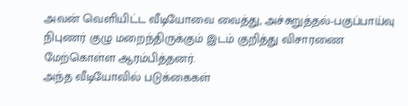அவன் வெளியிட்ட வீடியோவை வைத்து, அச்சுறுத்தல்-பகுப்பாய்வு நிபுணர் குழு மறைந்திருக்கும் இடம் குறித்து விசாரணை மேற்கொள்ள ஆரம்பித்தனர்.
அந்த வீடியோவில் படுக்கைகள்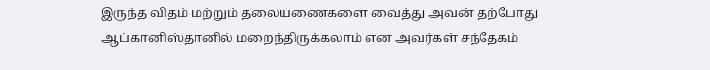இருந்த விதம் மற்றும் தலையணைகளை வைத்து அவன் தற்போது ஆப்கானிஸ்தானில் மறைந்திருக்கலாம் என அவர்கள் சந்தேகம்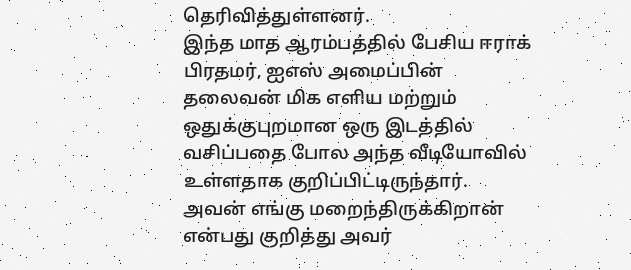தெரிவித்துள்ளனர்.
இந்த மாத ஆரம்பத்தில் பேசிய ஈராக் பிரதமர், ஐஎஸ் அமைப்பின் தலைவன் மிக எளிய மற்றும் ஒதுக்குபுறமான ஒரு இடத்தில் வசிப்பதை போல அந்த வீடியோவில் உள்ளதாக குறிப்பிட்டிருந்தார்.
அவன் எங்கு மறைந்திருக்கிறான் என்பது குறித்து அவர்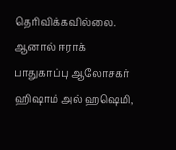தெரிவிக்கவில்லை. ஆனால் ஈராக் பாதுகாப்பு ஆலோசகர் ஹிஷாம் அல் ஹஷெமி,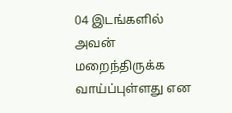04 இடங்களில் அவன் மறைந்திருக்க வாய்ப்புள்ளது என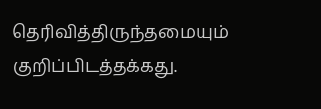தெரிவித்திருந்தமையும் குறிப்பிடத்தக்கது.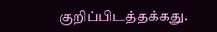குறிப்பிடத்தக்கது.